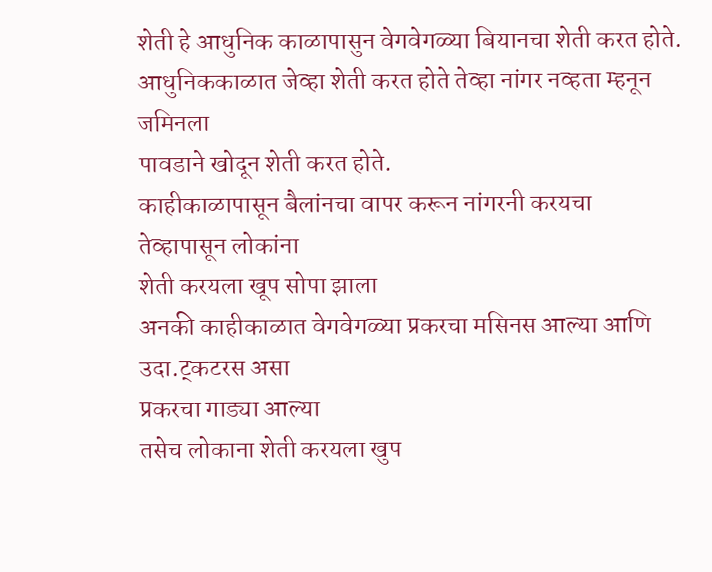शेती हे आधुनिक काळापासुन वेगवेगळ्या बियानचा शेती करत होते.
आधुनिककाळात जेव्हा शेती करत होते तेव्हा नांगर नव्हता म्हनून जमिनला
पावडाने खोदून शेती करत होते.
काहीकाळापासून बैलांनचा वापर करून नांगरनी करयचा तेव्हापासून लोकांना
शेती करयला खूप सोपा झाला
अनकी काहीकाळात वेगवेगळ्या प्रकरचा मसिनस आल्या आणि उदा.ट्कटरस असा
प्रकरचा गाड्या आल्या
तसेच लोकाना शेती करयला खुप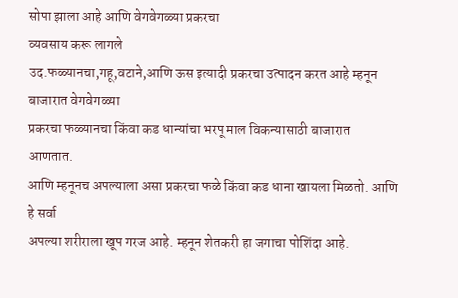सोपा झाला आहे आणि वेगवेगळ्या प्रकरचा
व्यवसाय करू लागले
उद.फळ्यानचा,गहू,वटाने,आणि ऊस इत्यादी प्रकरचा उत्पादन करत आहे म्हनून
बाजारात वेगवेगळ्या
प्रकरचा फळ्यानचा किंवा कड धान्यांचा भरपू माल विकन्यासाठी बाजारात
आणतात.
आणि म्हनूनच अपल्याला असा प्रकरचा फळे किंवा कड धाना खायला मिळतो. आणि
हे सर्वा
अपल्या शरीराला खूप गरज आहे. म्हनून शेतकरी हा जगाचा पोशिंदा आहे.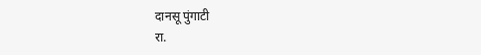दानसू पुंगाटी
रा.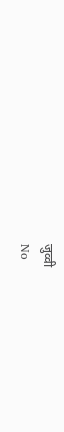जुव्वी
No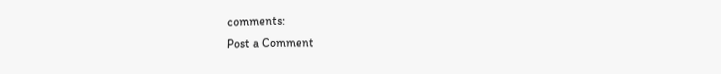comments:
Post a Comment